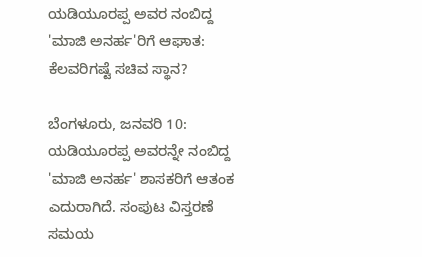ಯಡಿಯೂರಪ್ಪ ಅವರ ನಂಬಿದ್ದ 'ಮಾಜಿ ಅನರ್ಹ'ರಿಗೆ ಆಘಾತ: ಕೆಲವರಿಗಷ್ಟೆ ಸಚಿವ ಸ್ಥಾನ?

ಬೆಂಗಳೂರು, ಜನವರಿ 10: ಯಡಿಯೂರಪ್ಪ ಅವರನ್ನೇ ನಂಬಿದ್ದ 'ಮಾಜಿ ಅನರ್ಹ' ಶಾಸಕರಿಗೆ ಆತಂಕ ಎದುರಾಗಿದೆ. ಸಂಪುಟ ವಿಸ್ತರಣೆ ಸಮಯ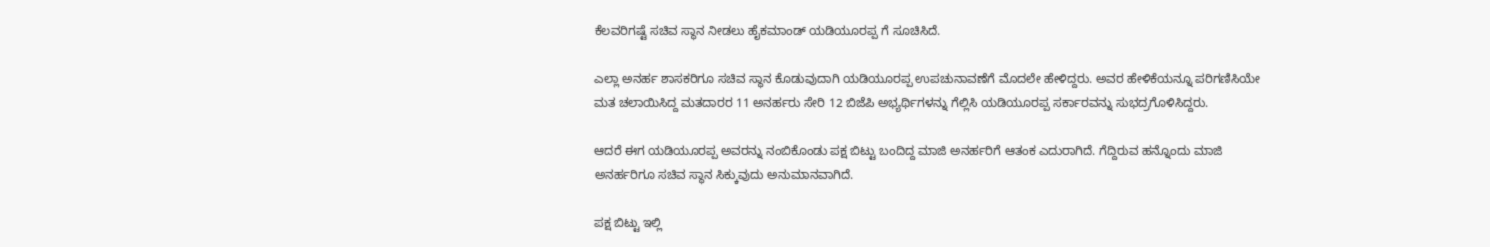ಕೆಲವರಿಗಷ್ಟೆ ಸಚಿವ ಸ್ಥಾನ ನೀಡಲು ಹೈಕಮಾಂಡ್ ಯಡಿಯೂರಪ್ಪ ಗೆ ಸೂಚಿಸಿದೆ.

ಎಲ್ಲಾ ಅನರ್ಹ ಶಾಸಕರಿಗೂ ಸಚಿವ ಸ್ಥಾನ ಕೊಡುವುದಾಗಿ ಯಡಿಯೂರಪ್ಪ ಉಪಚುನಾವಣೆಗೆ ಮೊದಲೇ ಹೇಳಿದ್ದರು. ಅವರ ಹೇಳಿಕೆಯನ್ನೂ ಪರಿಗಣಿಸಿಯೇ ಮತ ಚಲಾಯಿಸಿದ್ದ ಮತದಾರರ 11 ಅನರ್ಹರು ಸೇರಿ 12 ಬಿಜೆಪಿ ಅಭ್ಯರ್ಥಿಗಳನ್ನು ಗೆಲ್ಲಿಸಿ ಯಡಿಯೂರಪ್ಪ ಸರ್ಕಾರವನ್ನು ಸುಭದ್ರಗೊಳಿಸಿದ್ದರು.

ಆದರೆ ಈಗ ಯಡಿಯೂರಪ್ಪ ಅವರನ್ನು ನಂಬಿಕೊಂಡು ಪಕ್ಷ ಬಿಟ್ಟು ಬಂದಿದ್ದ ಮಾಜಿ ಅನರ್ಹರಿಗೆ ಆತಂಕ ಎದುರಾಗಿದೆ. ಗೆದ್ದಿರುವ ಹನ್ನೊಂದು ಮಾಜಿ ಅನರ್ಹರಿಗೂ ಸಚಿವ ಸ್ಥಾನ ಸಿಕ್ಕುವುದು ಅನುಮಾನವಾಗಿದೆ.

ಪಕ್ಷ ಬಿಟ್ಟು ಇಲ್ಲಿ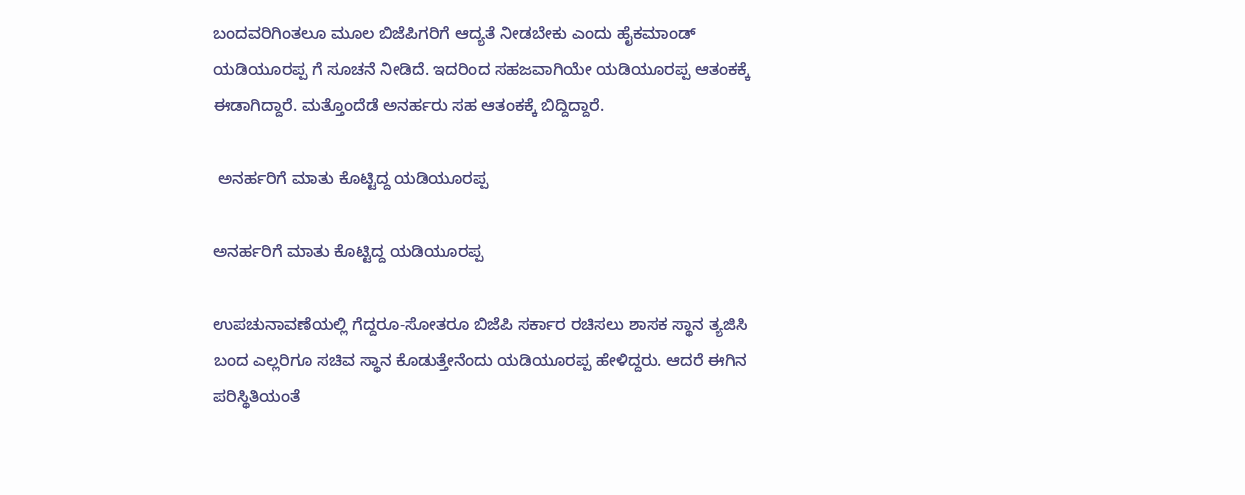ಬಂದವರಿಗಿಂತಲೂ ಮೂಲ ಬಿಜೆಪಿಗರಿಗೆ ಆದ್ಯತೆ ನೀಡಬೇಕು ಎಂದು ಹೈಕಮಾಂಡ್ ಯಡಿಯೂರಪ್ಪ ಗೆ ಸೂಚನೆ ನೀಡಿದೆ. ಇದರಿಂದ ಸಹಜವಾಗಿಯೇ ಯಡಿಯೂರಪ್ಪ ಆತಂಕಕ್ಕೆ ಈಡಾಗಿದ್ದಾರೆ. ಮತ್ತೊಂದೆಡೆ ಅನರ್ಹರು ಸಹ ಆತಂಕಕ್ಕೆ ಬಿದ್ದಿದ್ದಾರೆ.

 ಅನರ್ಹರಿಗೆ ಮಾತು ಕೊಟ್ಟಿದ್ದ ಯಡಿಯೂರಪ್ಪ

ಅನರ್ಹರಿಗೆ ಮಾತು ಕೊಟ್ಟಿದ್ದ ಯಡಿಯೂರಪ್ಪ

ಉಪಚುನಾವಣೆಯಲ್ಲಿ ಗೆದ್ದರೂ-ಸೋತರೂ ಬಿಜೆಪಿ ಸರ್ಕಾರ ರಚಿಸಲು ಶಾಸಕ ಸ್ಥಾನ ತ್ಯಜಿಸಿ ಬಂದ ಎಲ್ಲರಿಗೂ ಸಚಿವ ಸ್ಥಾನ ಕೊಡುತ್ತೇನೆಂದು ಯಡಿಯೂರಪ್ಪ ಹೇಳಿದ್ದರು. ಆದರೆ ಈಗಿನ ಪರಿಸ್ಥಿತಿಯಂತೆ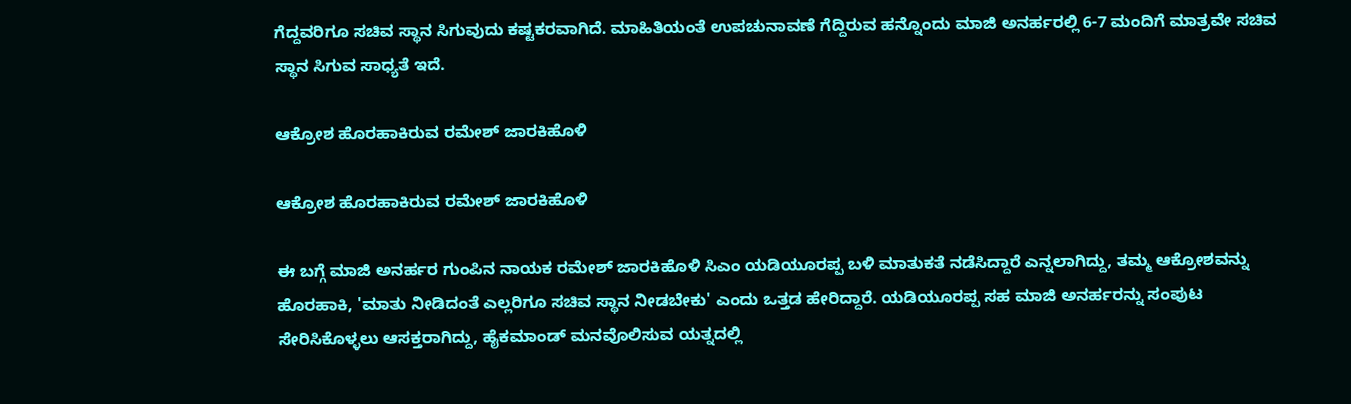ಗೆದ್ದವರಿಗೂ ಸಚಿವ ಸ್ಥಾನ ಸಿಗುವುದು ಕಷ್ಟಕರವಾಗಿದೆ. ಮಾಹಿತಿಯಂತೆ ಉಪಚುನಾವಣೆ ಗೆದ್ದಿರುವ ಹನ್ನೊಂದು ಮಾಜಿ ಅನರ್ಹರಲ್ಲಿ 6-7 ಮಂದಿಗೆ ಮಾತ್ರವೇ ಸಚಿವ ಸ್ಥಾನ ಸಿಗುವ ಸಾಧ್ಯತೆ ಇದೆ.

ಆಕ್ರೋಶ ಹೊರಹಾಕಿರುವ ರಮೇಶ್ ಜಾರಕಿಹೊಳಿ

ಆಕ್ರೋಶ ಹೊರಹಾಕಿರುವ ರಮೇಶ್ ಜಾರಕಿಹೊಳಿ

ಈ ಬಗ್ಗೆ ಮಾಜಿ ಅನರ್ಹರ ಗುಂಪಿನ ನಾಯಕ ರಮೇಶ್ ಜಾರಕಿಹೊಳಿ ಸಿಎಂ ಯಡಿಯೂರಪ್ಪ ಬಳಿ ಮಾತುಕತೆ ನಡೆಸಿದ್ದಾರೆ ಎನ್ನಲಾಗಿದ್ದು, ತಮ್ಮ ಆಕ್ರೋಶವನ್ನು ಹೊರಹಾಕಿ, 'ಮಾತು ನೀಡಿದಂತೆ ಎಲ್ಲರಿಗೂ ಸಚಿವ ಸ್ಥಾನ ನೀಡಬೇಕು' ಎಂದು ಒತ್ತಡ ಹೇರಿದ್ದಾರೆ. ಯಡಿಯೂರಪ್ಪ ಸಹ ಮಾಜಿ ಅನರ್ಹರನ್ನು ಸಂಪುಟ ಸೇರಿಸಿಕೊಳ್ಳಲು ಆಸಕ್ತರಾಗಿದ್ದು, ಹೈಕಮಾಂಡ್ ಮನವೊಲಿಸುವ ಯತ್ನದಲ್ಲಿ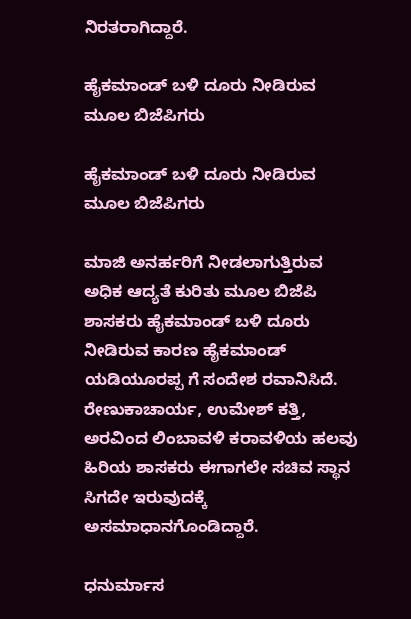ನಿರತರಾಗಿದ್ದಾರೆ.

ಹೈಕಮಾಂಡ್ ಬಳಿ ದೂರು ನೀಡಿರುವ ಮೂಲ ಬಿಜೆಪಿಗರು

ಹೈಕಮಾಂಡ್ ಬಳಿ ದೂರು ನೀಡಿರುವ ಮೂಲ ಬಿಜೆಪಿಗರು

ಮಾಜಿ ಅನರ್ಹರಿಗೆ ನೀಡಲಾಗುತ್ತಿರುವ ಅಧಿಕ ಆದ್ಯತೆ ಕುರಿತು ಮೂಲ ಬಿಜೆಪಿ ಶಾಸಕರು ಹೈಕಮಾಂಡ್ ಬಳಿ ದೂರು ನೀಡಿರುವ ಕಾರಣ ಹೈಕಮಾಂಡ್ ಯಡಿಯೂರಪ್ಪ ಗೆ ಸಂದೇಶ ರವಾನಿಸಿದೆ. ರೇಣುಕಾಚಾರ್ಯ, ಉಮೇಶ್ ಕತ್ತಿ, ಅರವಿಂದ ಲಿಂಬಾವಳಿ ಕರಾವಳಿಯ ಹಲವು ಹಿರಿಯ ಶಾಸಕರು ಈಗಾಗಲೇ ಸಚಿವ ಸ್ಥಾನ ಸಿಗದೇ ಇರುವುದಕ್ಕೆ ಅಸಮಾಧಾನಗೊಂಡಿದ್ದಾರೆ.

ಧನುರ್ಮಾಸ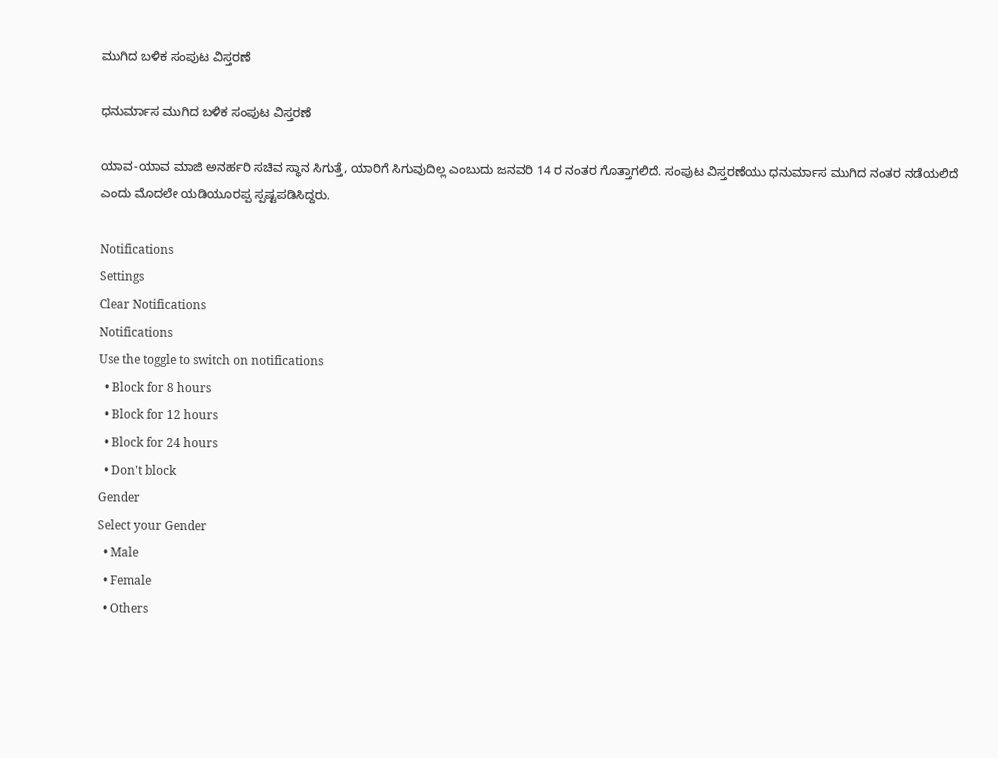ಮುಗಿದ ಬಳಿಕ ಸಂಪುಟ ವಿಸ್ತರಣೆ

ಧನುರ್ಮಾಸ ಮುಗಿದ ಬಳಿಕ ಸಂಪುಟ ವಿಸ್ತರಣೆ

ಯಾವ-ಯಾವ ಮಾಜಿ ಅನರ್ಹರಿ ಸಚಿವ ಸ್ಥಾನ ಸಿಗುತ್ತೆ, ಯಾರಿಗೆ ಸಿಗುವುದಿಲ್ಲ ಎಂಬುದು ಜನವರಿ 14 ರ ನಂತರ ಗೊತ್ತಾಗಲಿದೆ. ಸಂಪುಟ ವಿಸ್ತರಣೆಯು ಧನುರ್ಮಾಸ ಮುಗಿದ ನಂತರ ನಡೆಯಲಿದೆ ಎಂದು ಮೊದಲೇ ಯಡಿಯೂರಪ್ಪ ಸ್ಪಷ್ಟಪಡಿಸಿದ್ದರು.

Notifications
Settings
Clear Notifications
Notifications
Use the toggle to switch on notifications
  • Block for 8 hours
  • Block for 12 hours
  • Block for 24 hours
  • Don't block
Gender
Select your Gender
  • Male
  • Female
  • Others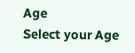Age
Select your Age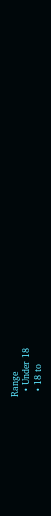Range
  • Under 18
  • 18 to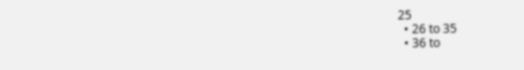25
  • 26 to 35
  • 36 to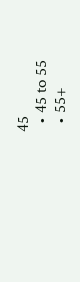45
  • 45 to 55
  • 55+